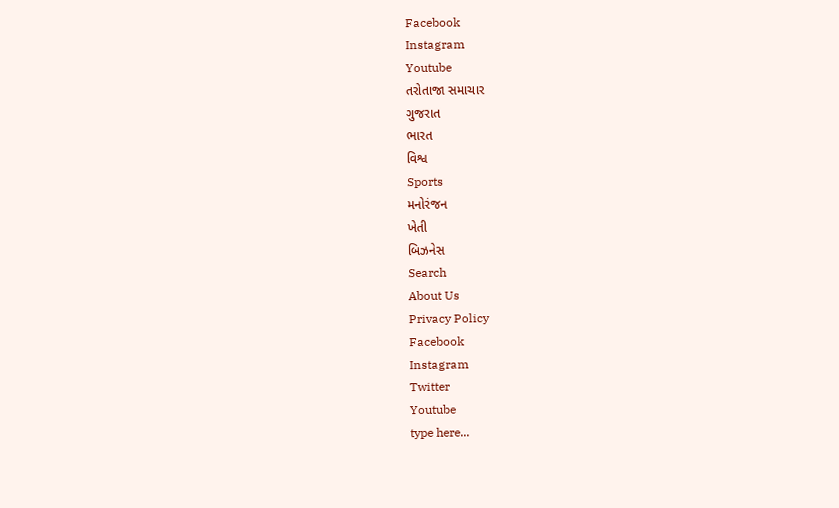Facebook
Instagram
Youtube
તરોતાજા સમાચાર
ગુજરાત
ભારત
વિશ્વ
Sports
મનોરંજન
ખેતી
બિઝનેસ
Search
About Us
Privacy Policy
Facebook
Instagram
Twitter
Youtube
type here...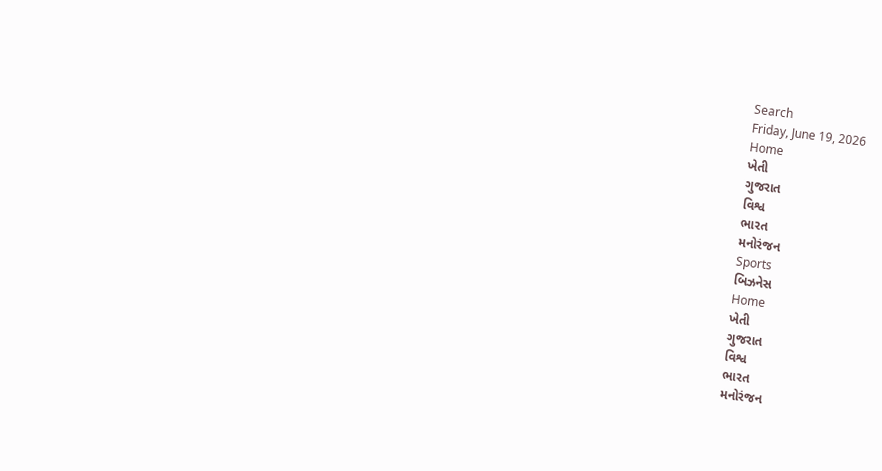Search
Friday, June 19, 2026
Home
ખેતી
ગુજરાત
વિશ્વ
ભારત
મનોરંજન
Sports
બિઝનેસ
Home
ખેતી
ગુજરાત
વિશ્વ
ભારત
મનોરંજન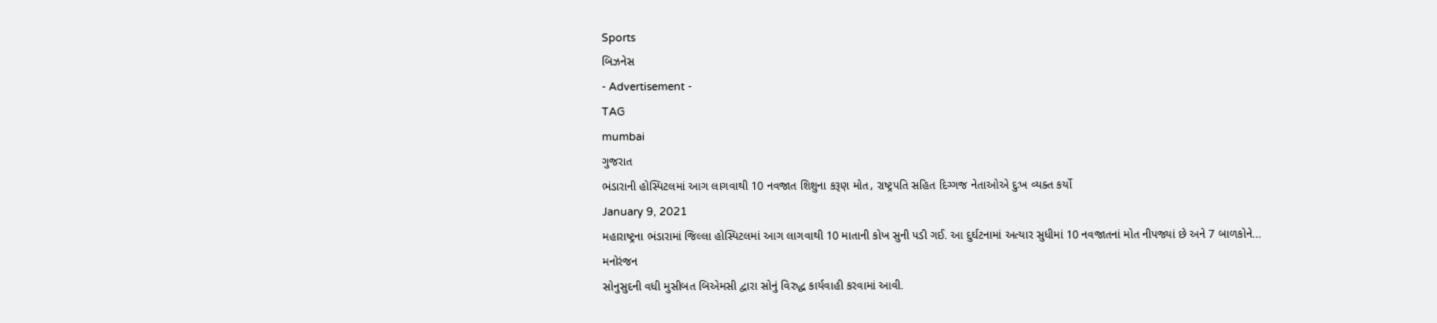Sports
બિઝનેસ
- Advertisement -
TAG
mumbai
ગુજરાત
ભંડારાની હોસ્પિટલમાં આગ લાગવાથી 10 નવજાત શિશુના કરૂણ મોત, રાષ્ટ્રપતિ સહિત દિગ્ગજ નેતાઓએ દુઃખ વ્યક્ત કર્યો
January 9, 2021
મહારાષ્ટ્રના ભંડારામાં જિલ્લા હોસ્પિટલમાં આગ લાગવાથી 10 માતાની કોખ સુની પડી ગઈ. આ દુર્ઘટનામાં અત્યાર સુધીમાં 10 નવજાતનાં મોત નીપજ્યાં છે અને 7 બાળકોને...
મનોરંજન
સોનુસુદની વધી મુસીબત બિએમસી દ્વારા સોનું વિરુદ્ધ કાર્યવાહી કરવામાં આવી.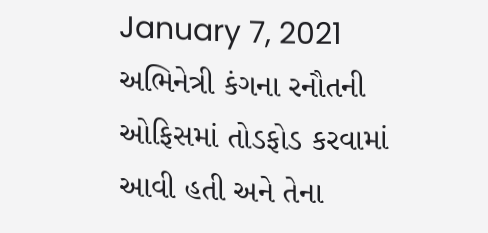January 7, 2021
અભિનેત્રી કંગના રનૌતની ઓફિસમાં તોડફોડ કરવામાં આવી હતી અને તેના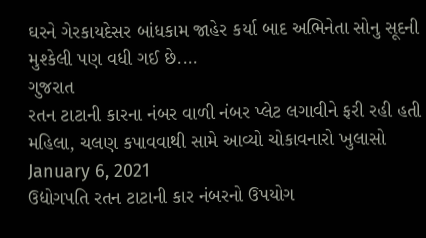ઘરને ગેરકાયદેસર બાંધકામ જાહેર કર્યા બાદ અભિનેતા સોનુ સૂદની મુશ્કેલી પણ વધી ગઈ છે....
ગુજરાત
રતન ટાટાની કારના નંબર વાળી નંબર પ્લેટ લગાવીને ફરી રહી હતી મહિલા, ચલણ કપાવવાથી સામે આવ્યો ચોકાવનારો ખુલાસો
January 6, 2021
ઉદ્યોગપતિ રતન ટાટાની કાર નંબરનો ઉપયોગ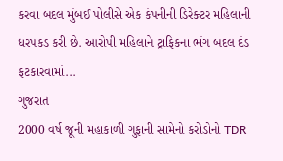કરવા બદલ મુંબઈ પોલીસે એક કંપનીની ડિરેક્ટર મહિલાની ધરપકડ કરી છે. આરોપી મહિલાને ટ્રાફિકના ભંગ બદલ દંડ ફટકારવામાં...
ગુજરાત
2000 વર્ષ જૂની મહાકાળી ગુફાની સામેનો કરોડોનો TDR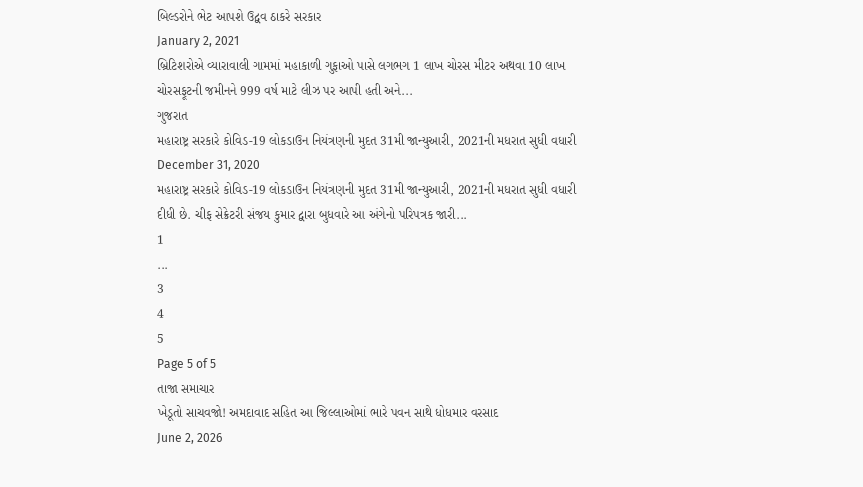બિલ્ડરોને ભેટ આપશે ઉદ્વવ ઠાકરે સરકાર
January 2, 2021
બ્રિટિશરોએ વ્યારાવાલી ગામમાં મહાકાળી ગુફાઓ પાસે લગભગ 1 લાખ ચોરસ મીટર અથવા 10 લાખ ચોરસફૂટની જમીનને 999 વર્ષ માટે લીઝ પર આપી હતી અને...
ગુજરાત
મહારાષ્ટ્ર સરકારે કોવિડ-19 લોકડાઉન નિયંત્રણની મુદત 31મી જાન્યુઆરી, 2021ની મધરાત સુધી વધારી
December 31, 2020
મહારાષ્ટ્ર સરકારે કોવિડ-19 લોકડાઉન નિયંત્રણની મુદત 31મી જાન્યુઆરી, 2021ની મધરાત સુધી વધારી દીધી છે. ચીફ સેક્રેટરી સંજય કુમાર દ્વારા બુધવારે આ અંગેનો પરિપત્રક જારી...
1
...
3
4
5
Page 5 of 5
તાજા સમાચાર
ખેડૂતો સાચવજો! અમદાવાદ સહિત આ જિલ્લાઓમાં ભારે પવન સાથે ધોધમાર વરસાદ
June 2, 2026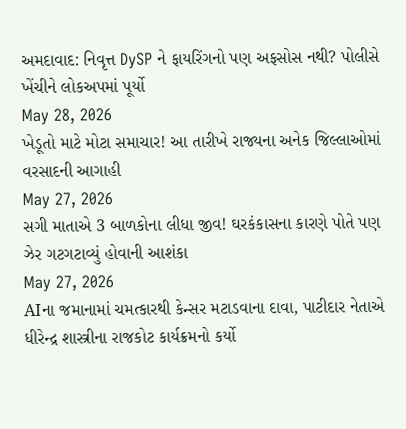અમદાવાદ: નિવૃત્ત DySP ને ફાયરિંગનો પણ અફસોસ નથી? પોલીસે ખેંચીને લોકઅપમાં પૂર્યો
May 28, 2026
ખેડૂતો માટે મોટા સમાચાર! આ તારીખે રાજ્યના અનેક જિલ્લાઓમાં વરસાદની આગાહી
May 27, 2026
સગી માતાએ 3 બાળકોના લીધા જીવ! ઘરકંકાસના કારણે પોતે પણ ઝેર ગટગટાવ્યું હોવાની આશંકા
May 27, 2026
AIના જમાનામાં ચમત્કારથી કેન્સર મટાડવાના દાવા, પાટીદાર નેતાએ ધીરેન્દ્ર શાસ્ત્રીના રાજકોટ કાર્યક્રમનો કર્યો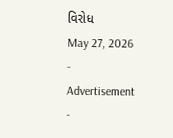વિરોધ
May 27, 2026
- Advertisement -